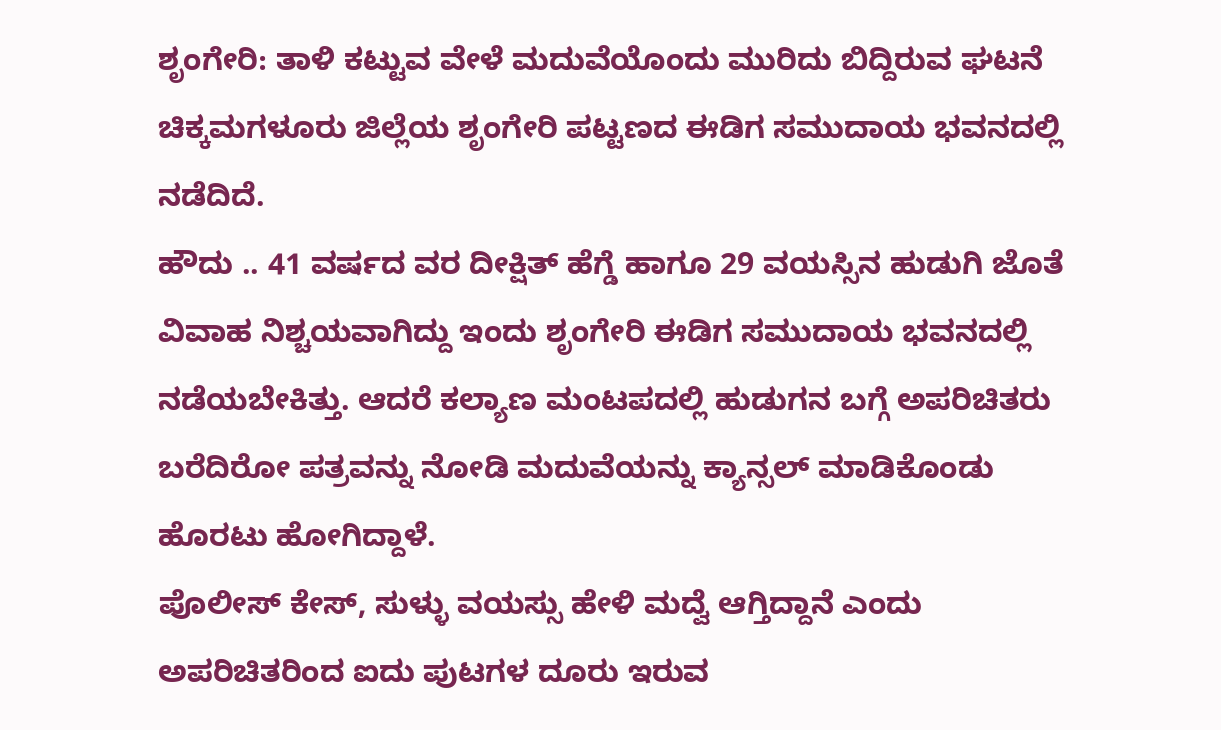ಶೃಂಗೇರಿ: ತಾಳಿ ಕಟ್ಟುವ ವೇಳೆ ಮದುವೆಯೊಂದು ಮುರಿದು ಬಿದ್ದಿರುವ ಘಟನೆ ಚಿಕ್ಕಮಗಳೂರು ಜಿಲ್ಲೆಯ ಶೃಂಗೇರಿ ಪಟ್ಟಣದ ಈಡಿಗ ಸಮುದಾಯ ಭವನದಲ್ಲಿ ನಡೆದಿದೆ.
ಹೌದು .. 41 ವರ್ಷದ ವರ ದೀಕ್ಷಿತ್ ಹೆಗ್ಡೆ ಹಾಗೂ 29 ವಯಸ್ಸಿನ ಹುಡುಗಿ ಜೊತೆ ವಿವಾಹ ನಿಶ್ಚಯವಾಗಿದ್ದು ಇಂದು ಶೃಂಗೇರಿ ಈಡಿಗ ಸಮುದಾಯ ಭವನದಲ್ಲಿ ನಡೆಯಬೇಕಿತ್ತು. ಆದರೆ ಕಲ್ಯಾಣ ಮಂಟಪದಲ್ಲಿ ಹುಡುಗನ ಬಗ್ಗೆ ಅಪರಿಚಿತರು ಬರೆದಿರೋ ಪತ್ರವನ್ನು ನೋಡಿ ಮದುವೆಯನ್ನು ಕ್ಯಾನ್ಸಲ್ ಮಾಡಿಕೊಂಡು ಹೊರಟು ಹೋಗಿದ್ದಾಳೆ.
ಪೊಲೀಸ್ ಕೇಸ್, ಸುಳ್ಳು ವಯಸ್ಸು ಹೇಳಿ ಮದ್ವೆ ಆಗ್ತಿದ್ದಾನೆ ಎಂದು ಅಪರಿಚಿತರಿಂದ ಐದು ಪುಟಗಳ ದೂರು ಇರುವ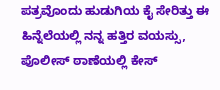ಪತ್ರವೊಂದು ಹುಡುಗಿಯ ಕೈ ಸೇರಿತ್ತು ಈ ಹಿನ್ನೆಲೆಯಲ್ಲಿ ನನ್ನ ಹತ್ತಿರ ವಯಸ್ಸು, ಪೊಲೀಸ್ ಠಾಣೆಯಲ್ಲಿ ಕೇಸ್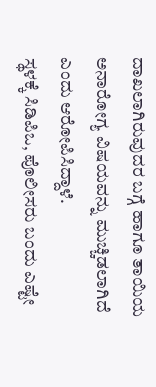ದಾಖಲಾಗಿರುವುದರ ಬಗ್ಗೆ ಹಾಗೂ ತಾಯಿಯ ಅನಾರೋಗ್ಯ ವಿಷಯವನ್ನು ಮುಚ್ಚಿಡಲಾಗಿದೆ ಎಂದು ಆರೋಪಿಸಿದ್ದಾಳೆ.
ಸ್ಥಳಕ್ಕೆ ಸಿಡಿಪಿಒ, ಪೊಲೀಸರು ಬಂದು ಎಷ್ಟೇ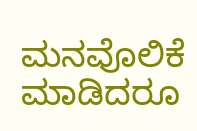ಮನವೊಲಿಕೆ ಮಾಡಿದರೂ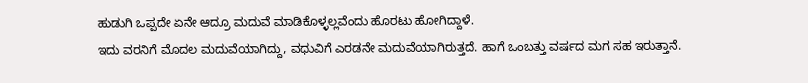ಹುಡುಗಿ ಒಪ್ಪದೇ ಏನೇ ಆದ್ರೂ ಮದುವೆ ಮಾಡಿಕೊಳ್ಳಲ್ಲವೆಂದು ಹೊರಟು ಹೋಗಿದ್ದಾಳೆ.
ಇದು ವರನಿಗೆ ಮೊದಲ ಮದುವೆಯಾಗಿದ್ದು, ವಧುವಿಗೆ ಎರಡನೇ ಮದುವೆಯಾಗಿರುತ್ತದೆ. ಹಾಗೆ ಒಂಬತ್ತು ವರ್ಷದ ಮಗ ಸಹ ಇರುತ್ತಾನೆ.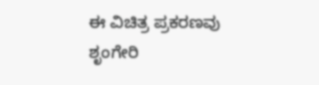ಈ ವಿಚಿತ್ರ ಪ್ರಕರಣವು ಶೃಂಗೇರಿ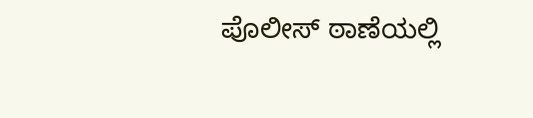ಪೊಲೀಸ್ ಠಾಣೆಯಲ್ಲಿ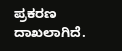ಪ್ರಕರಣ ದಾಖಲಾಗಿದೆ.